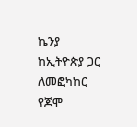ኬንያ ከኢትዮጵያ ጋር ለመፎካከር የጆሞ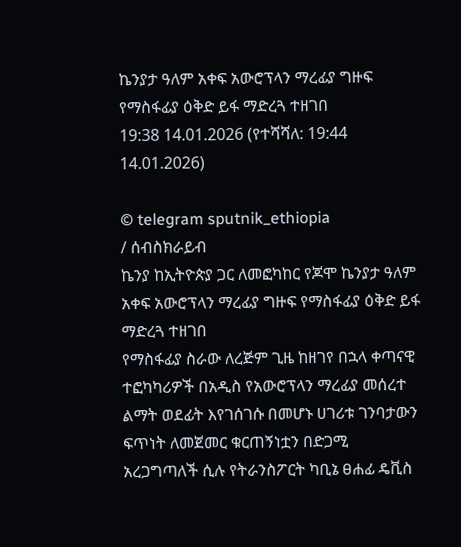ኬንያታ ዓለም አቀፍ አውሮፕላን ማረፊያ ግዙፍ የማስፋፊያ ዕቅድ ይፋ ማድረጓ ተዘገበ
19:38 14.01.2026 (የተሻሻለ: 19:44 14.01.2026)

© telegram sputnik_ethiopia
/ ሰብስክራይብ
ኬንያ ከኢትዮጵያ ጋር ለመፎካከር የጆሞ ኬንያታ ዓለም አቀፍ አውሮፕላን ማረፊያ ግዙፍ የማስፋፊያ ዕቅድ ይፋ ማድረጓ ተዘገበ
የማስፋፊያ ስራው ለረጅም ጊዜ ከዘገየ በኋላ ቀጣናዊ ተፎካካሪዎች በአዲስ የአውሮፕላን ማረፊያ መሰረተ ልማት ወደፊት እየገሰገሱ በመሆኑ ሀገሪቱ ገንባታውን ፍጥነት ለመጀመር ቁርጠኝነቷን በድጋሚ አረጋግጣለች ሲሉ የትራንስፖርት ካቢኔ ፀሐፊ ዴቪስ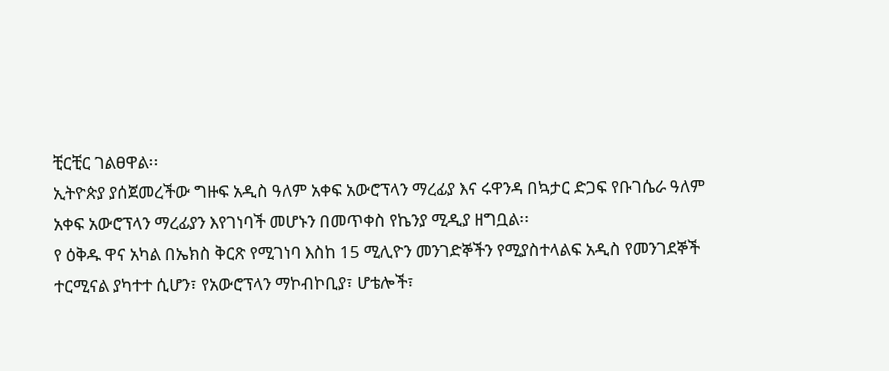ቺርቺር ገልፀዋል፡፡
ኢትዮጵያ ያሰጀመረችው ግዙፍ አዲስ ዓለም አቀፍ አውሮፕላን ማረፊያ እና ሩዋንዳ በኳታር ድጋፍ የቡገሴራ ዓለም አቀፍ አውሮፕላን ማረፊያን እየገነባች መሆኑን በመጥቀስ የኬንያ ሚዲያ ዘግቧል፡፡
የ ዕቅዱ ዋና አካል በኤክስ ቅርጽ የሚገነባ እስከ 15 ሚሊዮን መንገድኞችን የሚያስተላልፍ አዲስ የመንገደኞች ተርሚናል ያካተተ ሲሆን፣ የአውሮፕላን ማኮብኮቢያ፣ ሆቴሎች፣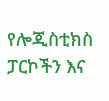የሎጂስቲክስ ፓርኮችን እና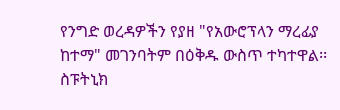የንግድ ወረዳዎችን የያዘ "የአውሮፕላን ማረፊያ ከተማ" መገንባትም በዕቅዱ ውስጥ ተካተዋል፡፡
ስፑትኒክ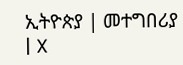ኢትዮጵያ | መተግበሪያ | X